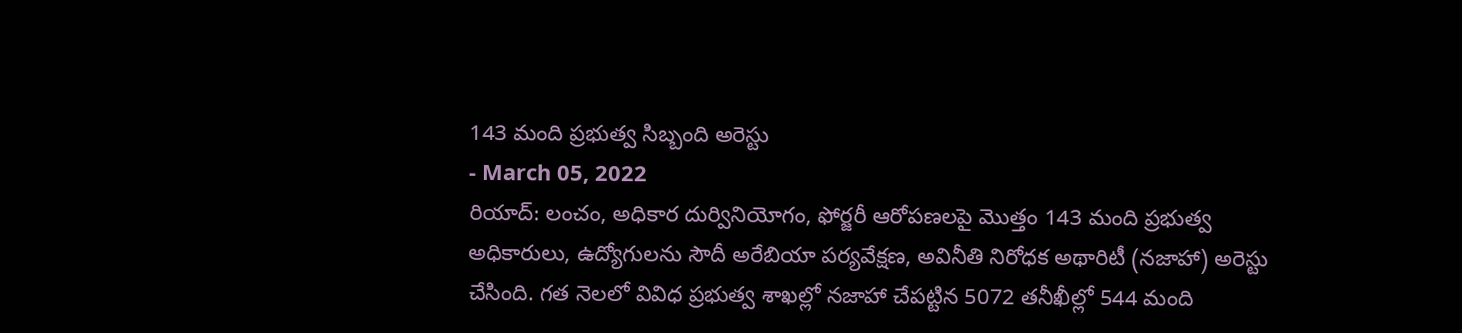143 మంది ప్రభుత్వ సిబ్బంది అరెస్టు
- March 05, 2022
రియాద్: లంచం, అధికార దుర్వినియోగం, ఫోర్జరీ ఆరోపణలపై మొత్తం 143 మంది ప్రభుత్వ అధికారులు, ఉద్యోగులను సౌదీ అరేబియా పర్యవేక్షణ, అవినీతి నిరోధక అథారిటీ (నజాహా) అరెస్టు చేసింది. గత నెలలో వివిధ ప్రభుత్వ శాఖల్లో నజాహా చేపట్టిన 5072 తనీఖీల్లో 544 మంది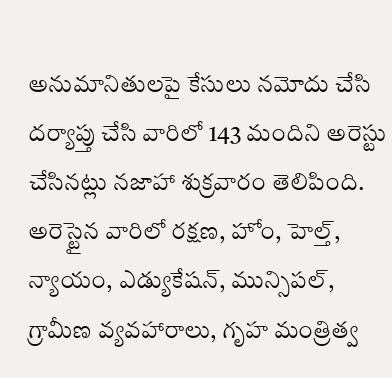అనుమానితులపై కేసులు నమోదు చేసి దర్యాప్తు చేసి వారిలో 143 మందిని అరెస్టు చేసినట్లు నజాహా శుక్రవారం తెలిపింది. అరెస్టైన వారిలో రక్షణ, హోం, హెల్త్, న్యాయం, ఎడ్యుకేషన్, మున్సిపల్, గ్రామీణ వ్యవహారాలు, గృహ మంత్రిత్వ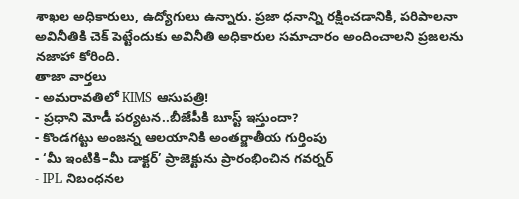శాఖల అధికారులు, ఉద్యోగులు ఉన్నారు. ప్రజా ధనాన్ని రక్షించడానికి, పరిపాలనా అవినీతికి చెక్ పెట్టేందుకు అవినీతి అధికారుల సమాచారం అందించాలని ప్రజలను నజాహా కోరింది.
తాజా వార్తలు
- అమరావతిలో KIMS ఆసుపత్రి!
- ప్రధాని మోడీ పర్యటన..బీజేపీకి బూస్ట్ ఇస్తుందా?
- కొండగట్టు అంజన్న ఆలయానికి అంతర్జాతీయ గుర్తింపు
- ‘మీ ఇంటికి–మీ డాక్టర్’ ప్రాజెక్టును ప్రారంభించిన గవర్నర్
- IPL నిబంధనల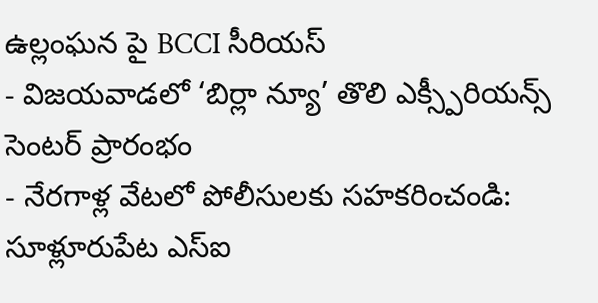ఉల్లంఘన పై BCCI సీరియస్
- విజయవాడలో ‘బిర్లా న్యూ’ తొలి ఎక్స్పీరియన్స్ సెంటర్ ప్రారంభం
- నేరగాళ్ల వేటలో పోలీసులకు సహకరించండి: సూళ్లూరుపేట ఎస్ఐ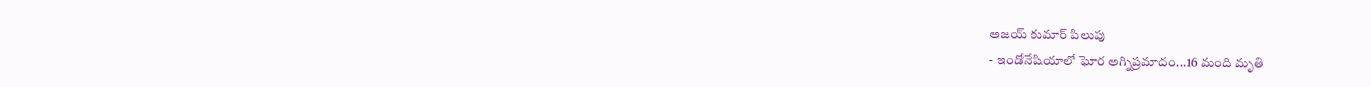అజయ్ కుమార్ పిలుపు
- ఇండోనేషియాలో ఘోర అగ్నిప్రమాదం...16 మంది మృతి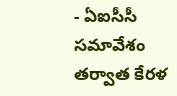- ఏఐసీసీ సమావేశం తర్వాత కేరళ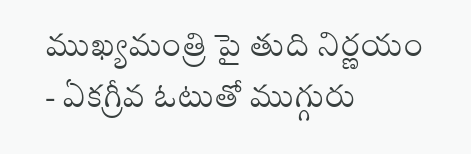ముఖ్యమంత్రి పై తుది నిర్ణయం
- ఏకగ్రీవ ఓటుతో ముగ్గురు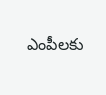ఎంపీలకు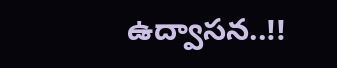ఉద్వాసన..!!